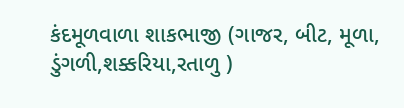કંદમૂળવાળા શાકભાજી (ગાજર, બીટ, મૂળા, ડુંગળી,શક્કરિયા,રતાળુ )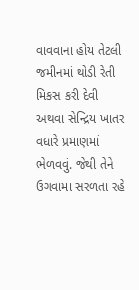વાવવાના હોય તેટલી જમીનમાં થોડી રેતી મિકસ કરી દેવી અથવા સેન્દ્રિય ખાતર વધારે પ્રમાણમાં ભેળવવું. જેથી તેને ઉગવામા સરળતા રહે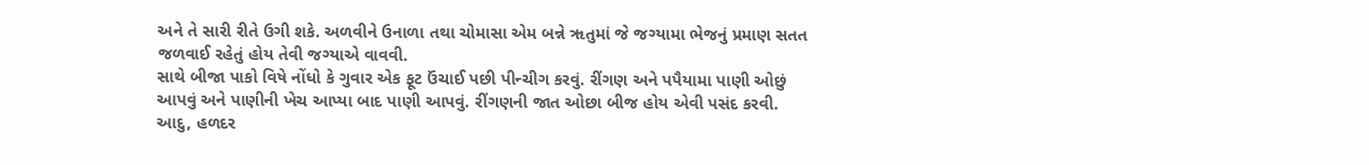અને તે સારી રીતે ઉગી શકે. અળવીને ઉનાળા તથા ચોમાસા એમ બન્ને ૠતુમાં જે જગ્યામા ભેજનું પ્રમાણ સતત જળવાઈ રહેતું હોય તેવી જગ્યાએ વાવવી.
સાથે બીજા પાકો વિષે નોંધો કે ગુવાર એક ફૂટ ઉંચાઈ પછી પીન્ચીગ કરવું. રીંગણ અને પપૈયામા પાણી ઓછું આપવું અને પાણીની ખેચ આપ્યા બાદ પાણી આપવું. રીંગણની જાત ઓછા બીજ હોય એવી પસંદ કરવી.
આદુ, હળદર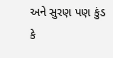અને સુરણ પણ કુંડ કે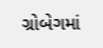ગ્રોબેગમાં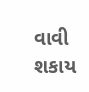વાવી શકાય